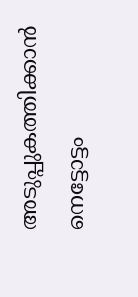അടുപ്പുകത്തിക്കാൻ നെട്ടോട്ടം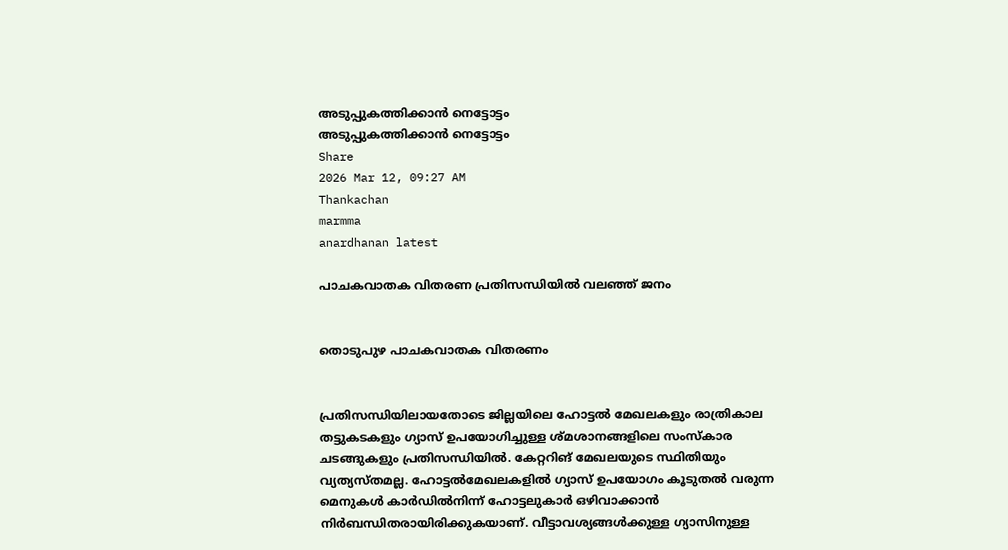അടുപ്പുകത്തിക്കാൻ നെട്ടോട്ടം
അടുപ്പുകത്തിക്കാൻ നെട്ടോട്ടം
Share
2026 Mar 12, 09:27 AM
Thankachan
marmma
anardhanan latest

പാചകവാതക വിതരണ പ്രതിസന്ധിയിൽ വലഞ്ഞ് ജനം


തൊടുപുഴ പാചകവാതക വിതരണം


പ്രതിസന്ധിയിലായതോടെ ജില്ലയിലെ ഹോട്ടൽ മേഖലകളും രാത്രികാല തട്ടുകടകളും ഗ്യാസ് ഉപയോഗിച്ചുള്ള ശ്മശാനങ്ങളിലെ സംസ്‌കാര ചടങ്ങുകളും പ്രതിസന്ധിയിൽ. കേറ്ററിങ് മേഖലയുടെ സ്ഥിതിയും വ്യത്യസ്തമല്ല. ഹോട്ടൽമേഖലകളിൽ ഗ്യാസ് ഉപയോഗം കൂടുതൽ വരുന്ന മെനുകൾ കാർഡിൽനിന്ന് ഹോട്ടലുകാർ ഒഴിവാക്കാൻ നിർബന്ധിതരായിരിക്കുകയാണ്. വീട്ടാവശ്യങ്ങൾക്കുള്ള ഗ്യാസിനുള്ള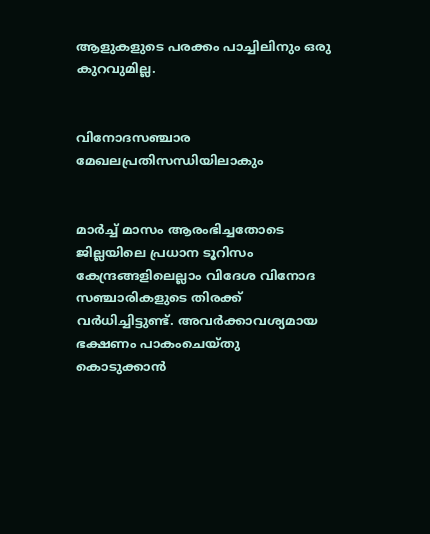ആളുകളുടെ പരക്കം പാച്ചിലിനും ഒരു കുറവുമില്ല.


വിനോദസഞ്ചാര മേഖലപ്രതിസന്ധിയിലാകും


മാർച്ച് മാസം ആരംഭിച്ചതോടെ ജില്ലയിലെ പ്രധാന ടൂറിസം കേന്ദ്രങ്ങളിലെല്ലാം വിദേശ വിനോദ സഞ്ചാരികളുടെ തിരക്ക് വർധിച്ചിട്ടുണ്ട്. അവർക്കാവശ്യമായ ഭക്ഷണം പാകംചെയ്തു കൊടുക്കാൻ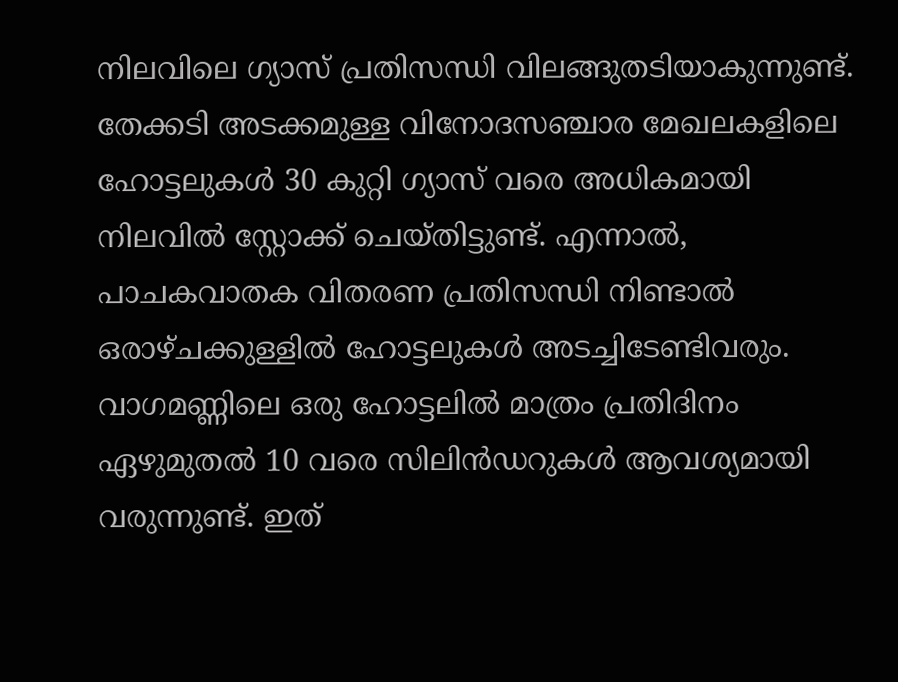നിലവിലെ ഗ്യാസ് പ്രതിസന്ധി വിലങ്ങുതടിയാകുന്നുണ്ട്. തേക്കടി അടക്കമുള്ള വിനോദസഞ്ചാര മേഖലകളിലെ ഹോട്ടലുകൾ 30 കുറ്റി ഗ്യാസ് വരെ അധികമായി നിലവിൽ സ്റ്റോക്ക് ചെയ്‌തിട്ടുണ്ട്. എന്നാൽ, പാചകവാതക വിതരണ പ്രതിസന്ധി നിണ്ടാൽ ഒരാഴ്ച‌ക്കുള്ളിൽ ഹോട്ടലുകൾ അടച്ചിടേണ്ടിവരും. വാഗമണ്ണിലെ ഒരു ഹോട്ടലിൽ മാത്രം പ്രതിദിനം ഏഴുമുതൽ 10 വരെ സിലിൻഡറുകൾ ആവശ്യമായി വരുന്നുണ്ട്. ഇത്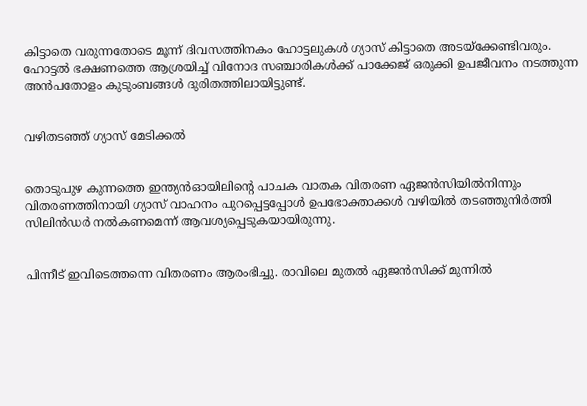കിട്ടാതെ വരുന്നതോടെ മൂന്ന് ദിവസത്തിനകം ഹോട്ടലുകൾ ഗ്യാസ് കിട്ടാതെ അടയ്‌ക്കേണ്ടിവരും. ഹോട്ടൽ ഭക്ഷണത്തെ ആശ്രയിച്ച് വിനോദ സഞ്ചാരികൾക്ക് പാക്കേജ് ഒരുക്കി ഉപജീവനം നടത്തുന്ന അൻപതോളം കുടുംബങ്ങൾ ദുരിതത്തിലായിട്ടുണ്ട്.


വഴിതടഞ്ഞ് ഗ്യാസ് മേടിക്കൽ


തൊടുപുഴ കുന്നത്തെ ഇന്ത്യൻഓയിലിൻ്റെ പാചക വാതക വിതരണ ഏജൻസിയിൽനിന്നും വിതരണത്തിനായി ഗ്യാസ് വാഹനം പുറപ്പെട്ടപ്പോൾ ഉപഭോക്താക്കൾ വഴിയിൽ തടഞ്ഞുനിർത്തി സിലിൻഡർ നൽകണമെന്ന് ആവശ്യപ്പെടുകയായിരുന്നു.


പിന്നീട് ഇവിടെത്തന്നെ വിതരണം ആരംഭിച്ചു. രാവിലെ മുതൽ ഏജൻസിക്ക് മുന്നിൽ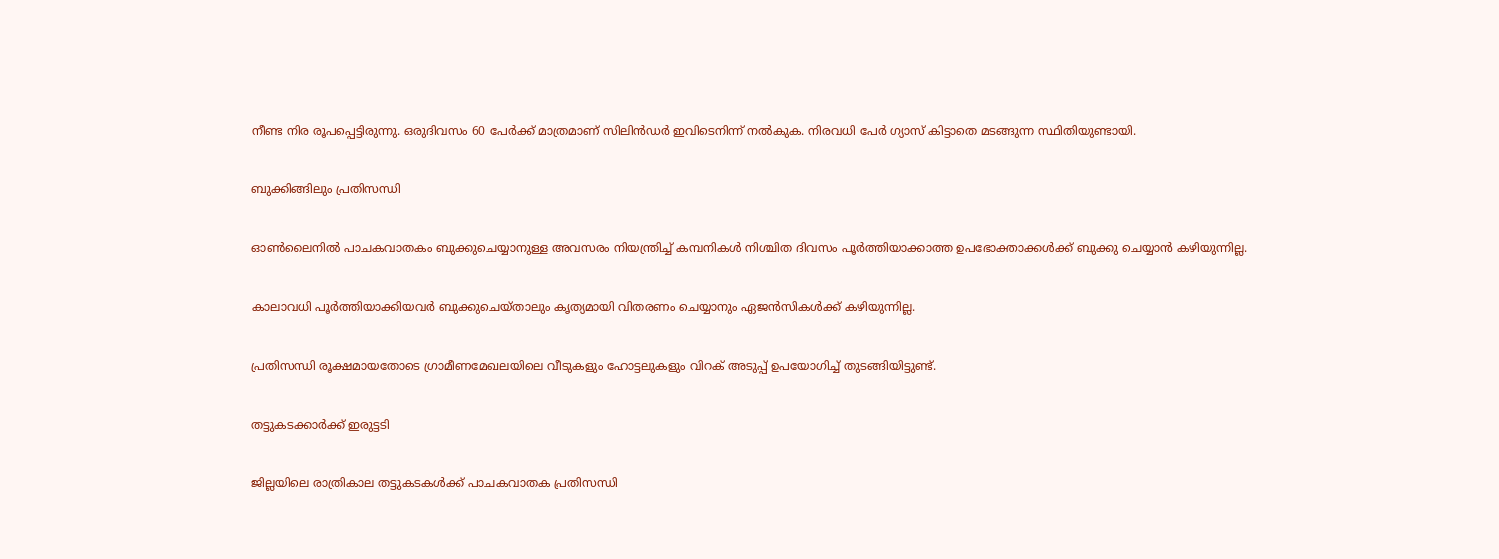നീണ്ട നിര രൂപപ്പെട്ടിരുന്നു. ഒരുദിവസം 60 പേർക്ക് മാത്രമാണ് സിലിൻഡർ ഇവിടെനിന്ന് നൽകുക. നിരവധി പേർ ഗ്യാസ് കിട്ടാതെ മടങ്ങുന്ന സ്ഥിതിയുണ്ടായി.


ബുക്കിങ്ങിലും പ്രതിസന്ധി


ഓൺലൈനിൽ പാചകവാതകം ബുക്കുചെയ്യാനുള്ള അവസരം നിയന്ത്രിച്ച് കമ്പനികൾ നിശ്ചിത ദിവസം പൂർത്തിയാക്കാത്ത ഉപഭോക്താക്കൾക്ക് ബുക്കു ചെയ്യാൻ കഴിയുന്നില്ല.


കാലാവധി പൂർത്തിയാക്കിയവർ ബുക്കുചെയ്‌താലും കൃത്യമായി വിതരണം ചെയ്യാനും ഏജൻസികൾക്ക് കഴിയുന്നില്ല.


പ്രതിസന്ധി രൂക്ഷമായതോടെ ഗ്രാമീണമേഖലയിലെ വീടുകളും ഹോട്ടലുകളും വിറക് അടുപ്പ് ഉപയോഗിച്ച് തുടങ്ങിയിട്ടുണ്ട്.


തട്ടുകടക്കാർക്ക് ഇരുട്ടടി


ജില്ലയിലെ രാത്രികാല തട്ടുകടകൾക്ക് പാചകവാതക പ്രതിസന്ധി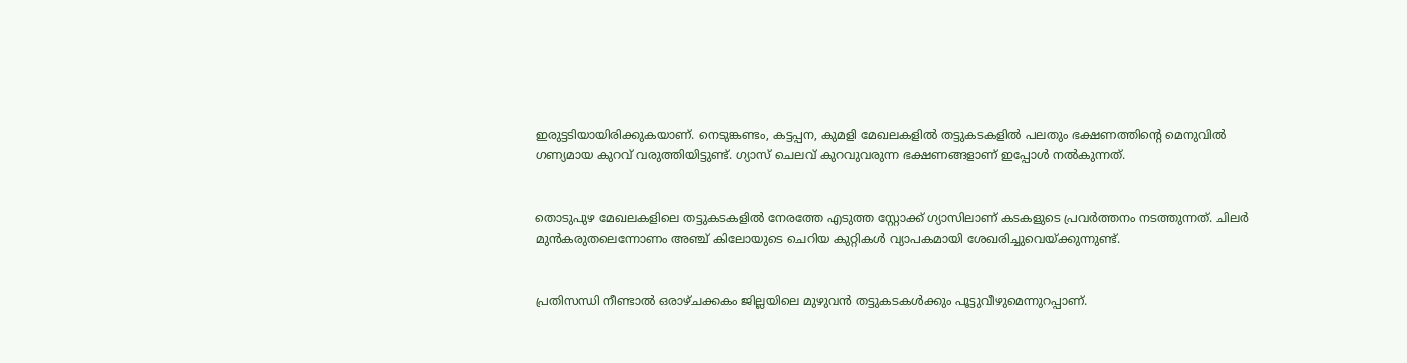ഇരുട്ടടിയായിരിക്കുകയാണ്. നെടുങ്കണ്ടം, കട്ടപ്പന, കുമളി മേഖലകളിൽ തട്ടുകടകളിൽ പലതും ഭക്ഷണത്തിന്റെ മെനുവിൽ ഗണ്യമായ കുറവ് വരുത്തിയിട്ടുണ്ട്. ഗ്യാസ് ചെലവ് കുറവുവരുന്ന ഭക്ഷണങ്ങളാണ് ഇപ്പോൾ നൽകുന്നത്.


തൊടുപുഴ മേഖലകളിലെ തട്ടുകടകളിൽ നേരത്തേ എടുത്ത സ്റ്റോക്ക് ഗ്യാസിലാണ് കടകളുടെ പ്രവർത്തനം നടത്തുന്നത്. ചിലർ മുൻകരുതലെന്നോണം അഞ്ച് കിലോയുടെ ചെറിയ കുറ്റികൾ വ്യാപകമായി ശേഖരിച്ചുവെയ്ക്കുന്നുണ്ട്.


പ്രതിസന്ധി നീണ്ടാൽ ഒരാഴ്‌ചക്കകം ജില്ലയിലെ മുഴുവൻ തട്ടുകടകൾക്കും പൂട്ടുവീഴുമെന്നുറപ്പാണ്.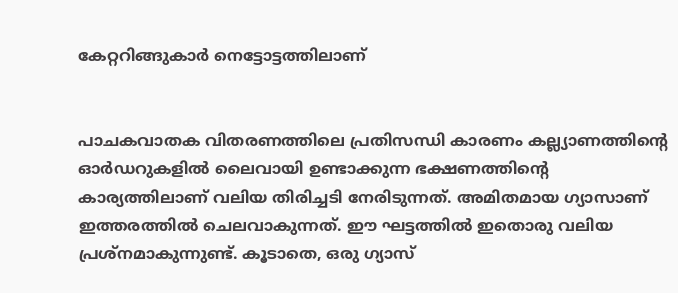കേറ്ററിങ്ങുകാർ നെട്ടോട്ടത്തിലാണ്


പാചകവാതക വിതരണത്തിലെ പ്രതിസന്ധി കാരണം കല്ല്യാണത്തിന്റെ ഓർഡറുകളിൽ ലൈവായി ഉണ്ടാക്കുന്ന ഭക്ഷണത്തിന്റെ കാര്യത്തിലാണ് വലിയ തിരിച്ചടി നേരിടുന്നത്. അമിതമായ ഗ്യാസാണ് ഇത്തരത്തിൽ ചെലവാകുന്നത്. ഈ ഘട്ടത്തിൽ ഇതൊരു വലിയ പ്രശ്‌നമാകുന്നുണ്ട്. കൂടാതെ, ഒരു ഗ്യാസ്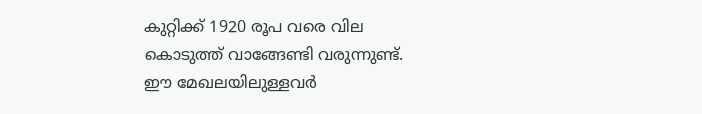കുറ്റിക്ക് 1920 രൂപ വരെ വില കൊടുത്ത് വാങ്ങേണ്ടി വരുന്നുണ്ട്. ഈ മേഖലയിലുള്ളവർ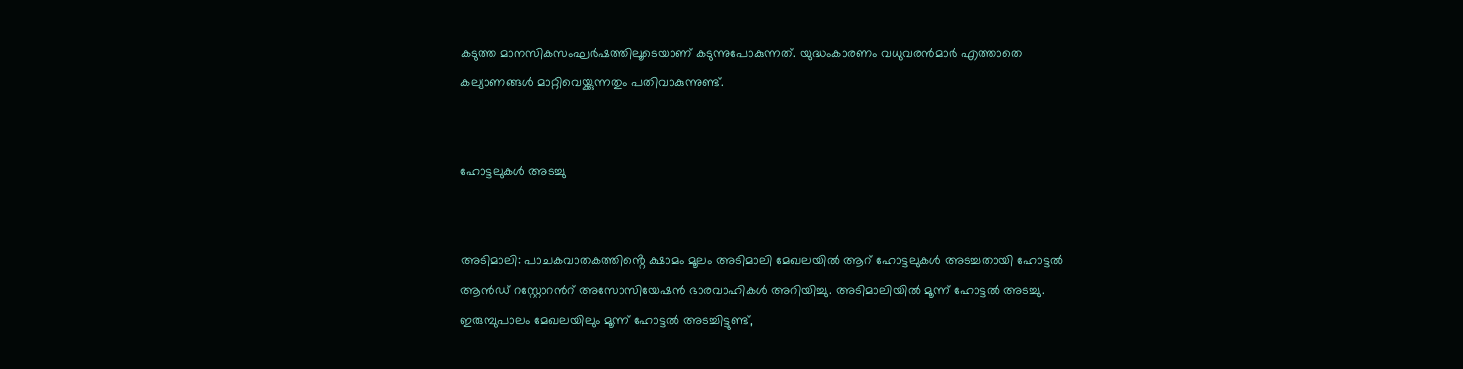കടുത്ത മാനസികസംഘർഷത്തിലൂടെയാണ് കടുന്നുപോകുന്നത്. യുദ്ധംകാരണം വധുവരൻമാർ എത്താതെ കല്യാണങ്ങൾ മാറ്റിവെയ്ക്കുന്നതും പതിവാകുന്നുണ്ട്.


ഹോട്ടലുകൾ അടച്ചു


അടിമാലി: പാചകവാതകത്തിൻ്റെ ക്ഷാമം മൂലം അടിമാലി മേഖലയിൽ ആറ് ഹോട്ടലുകൾ അടച്ചതായി ഹോട്ടൽ ആൻഡ് റസ്റ്റോറൻറ് അസോസിയേഷൻ ഭാരവാഹികൾ അറിയിച്ചു. അടിമാലിയിൽ മൂന്ന് ഹോട്ടൽ അടച്ചു. ഇരുമ്പുപാലം മേഖലയിലും മൂന്ന് ഹോട്ടൽ അടച്ചിട്ടുണ്ട്,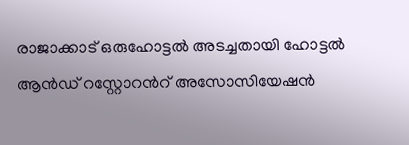രാജാക്കാട് ഒരുഹോട്ടൽ അടച്ചതായി ഹോട്ടൽ ആൻഡ് റസ്റ്റോറൻറ് അസോസിയേഷൻ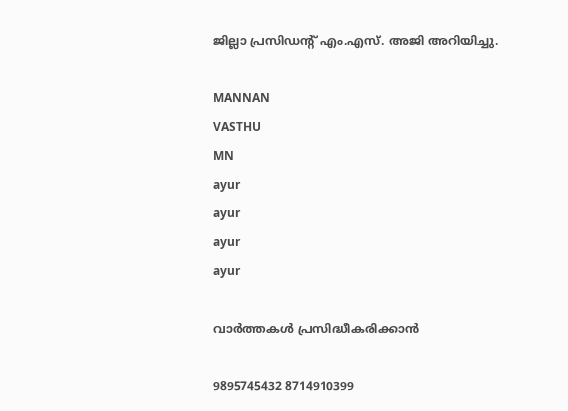ജില്ലാ പ്രസിഡൻ്റ് എം.എസ്. അജി അറിയിച്ചു.

MANNAN
VASTHU
MN
ayur
ayur
ayur
ayur

വാർത്തകൾ പ്രസിദ്ധീകരിക്കാൻ

9895745432 8714910399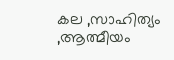കല ,സാഹിത്യം ,ആത്മീയം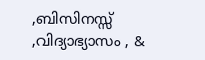,ബിസിനസ്സ് ,വിദ്യാഭ്യാസം , &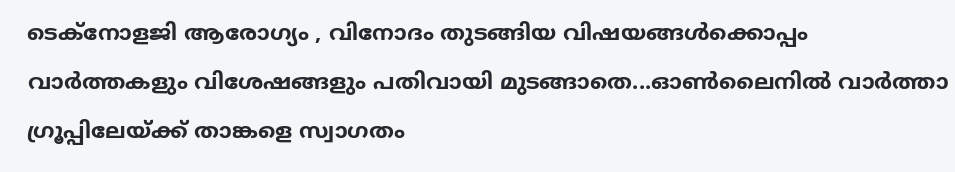ടെക്‌നോളജി ആരോഗ്യം , വിനോദം തുടങ്ങിയ വിഷയങ്ങൾക്കൊപ്പം വാർത്തകളും വിശേഷങ്ങളും പതിവായി മുടങ്ങാതെ...ഓൺലൈനിൽ വാർത്താ ഗ്രൂപ്പിലേയ്ക്ക് താങ്കളെ സ്വാഗതം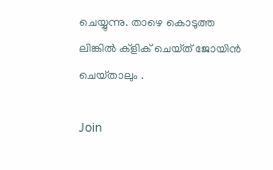ചെയ്യുന്നു. താഴെ കൊടുത്ത ലിങ്കിൽ ക്ളിക് ചെയ്‌ത്‌ ജോയിൻ ചെയ്‌താലും .

Join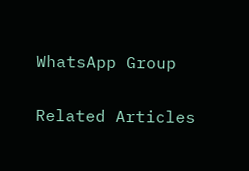WhatsApp Group

Related Articles